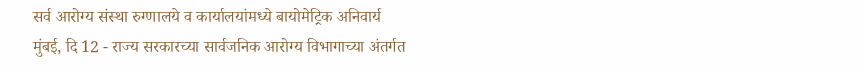सर्व आरोग्य संस्था रुग्णालये व कार्यालयांमध्ये बायोमेट्रिक अनिवार्य
मुंबई, दि 12 - राज्य सरकारच्या सार्वजनिक आरोग्य विभागाच्या अंतर्गत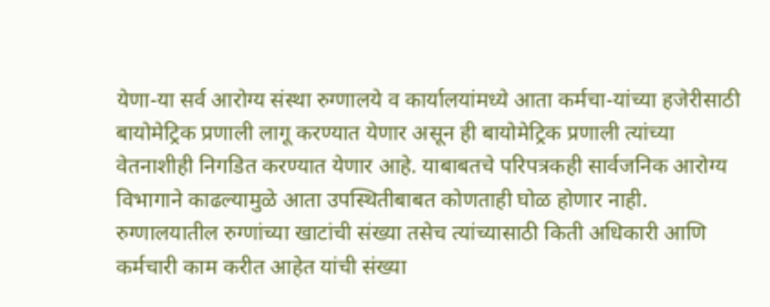येणा-या सर्व आरोग्य संस्था रुग्णालये व कार्यालयांमध्ये आता कर्मचा-यांच्या हजेरीसाठी बायोमेट्रिक प्रणाली लागू करण्यात येणार असून ही बायोमेट्रिक प्रणाली त्यांच्या वेतनाशीही निगडित करण्यात येणार आहे. याबाबतचे परिपत्रकही सार्वजनिक आरोग्य विभागाने काढल्यामुळे आता उपस्थितीबाबत कोणताही घोळ होणार नाही.
रुग्णालयातील रुग्णांच्या खाटांची संख्या तसेच त्यांच्यासाठी किती अधिकारी आणि कर्मचारी काम करीत आहेत यांची संख्या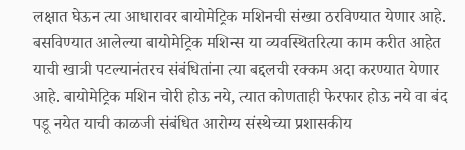लक्षात घेऊन त्या आधारावर बायोमेट्रिक मशिनची संख्या ठरविण्यात येणार आहे. बसविण्यात आलेल्या बायोमेट्रिक मशिन्स या व्यवस्थितरित्या काम करीत आहेत याची खात्री पटल्यानंतरच संबंधितांना त्या बद्दलची रक्कम अदा करण्यात येणार आहे. बायोमेट्रिक मशिन चोरी होऊ नये, त्यात कोणताही फेरफार होऊ नये वा बंद पडू नयेत याची काळजी संबंधित आरोग्य संस्थेच्या प्रशासकीय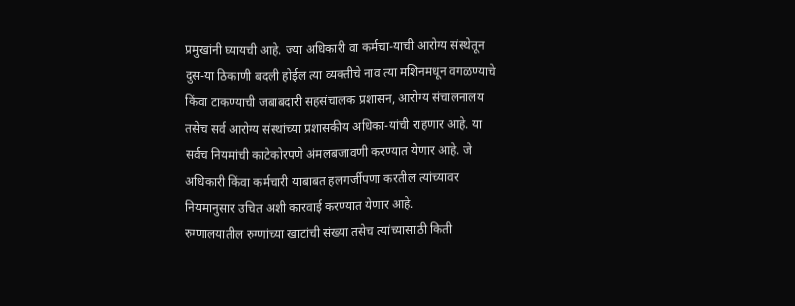प्रमुखांनी घ्यायची आहे. ज्या अधिकारी वा कर्मचा-याची आरोग्य संस्थेतून दुस-या ठिकाणी बदली होईल त्या व्यक्तीचे नाव त्या मशिनमधून वगळण्याचे किंवा टाकण्याची जबाबदारी सहसंचालक प्रशासन, आरोग्य संचालनालय तसेच सर्व आरोग्य संस्थांच्या प्रशासकीय अधिका-यांची राहणार आहे. या सर्वच नियमांची काटेकोरपणे अंमलबजावणी करण्यात येणार आहे. जे अधिकारी किंवा कर्मचारी याबाबत हलगर्जीपणा करतील त्यांच्यावर नियमानुसार उचित अशी कारवाई करण्यात येणार आहे.
रुग्णालयातील रुग्णांच्या खाटांची संख्या तसेच त्यांच्यासाठी किती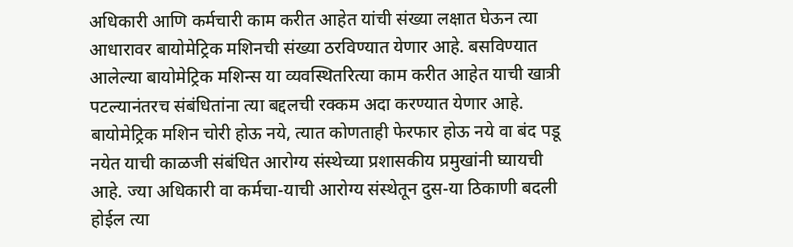अधिकारी आणि कर्मचारी काम करीत आहेत यांची संख्या लक्षात घेऊन त्या आधारावर बायोमेट्रिक मशिनची संख्या ठरविण्यात येणार आहे. बसविण्यात आलेल्या बायोमेट्रिक मशिन्स या व्यवस्थितरित्या काम करीत आहेत याची खात्री पटल्यानंतरच संबंधितांना त्या बद्दलची रक्कम अदा करण्यात येणार आहे. बायोमेट्रिक मशिन चोरी होऊ नये, त्यात कोणताही फेरफार होऊ नये वा बंद पडू नयेत याची काळजी संबंधित आरोग्य संस्थेच्या प्रशासकीय प्रमुखांनी घ्यायची आहे. ज्या अधिकारी वा कर्मचा-याची आरोग्य संस्थेतून दुस-या ठिकाणी बदली होईल त्या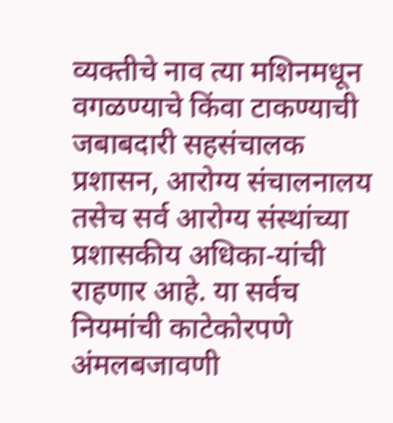व्यक्तीचे नाव त्या मशिनमधून वगळण्याचे किंवा टाकण्याची जबाबदारी सहसंचालक प्रशासन, आरोग्य संचालनालय तसेच सर्व आरोग्य संस्थांच्या प्रशासकीय अधिका-यांची राहणार आहे. या सर्वच नियमांची काटेकोरपणे अंमलबजावणी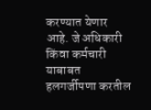करण्यात येणार आहे. जे अधिकारी किंवा कर्मचारी याबाबत हलगर्जीपणा करतील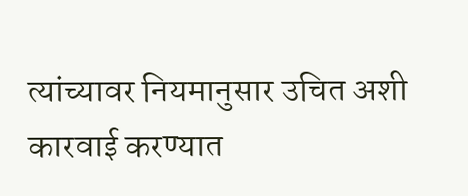त्यांच्यावर नियमानुसार उचित अशी कारवाई करण्यात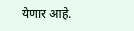येणार आहे.